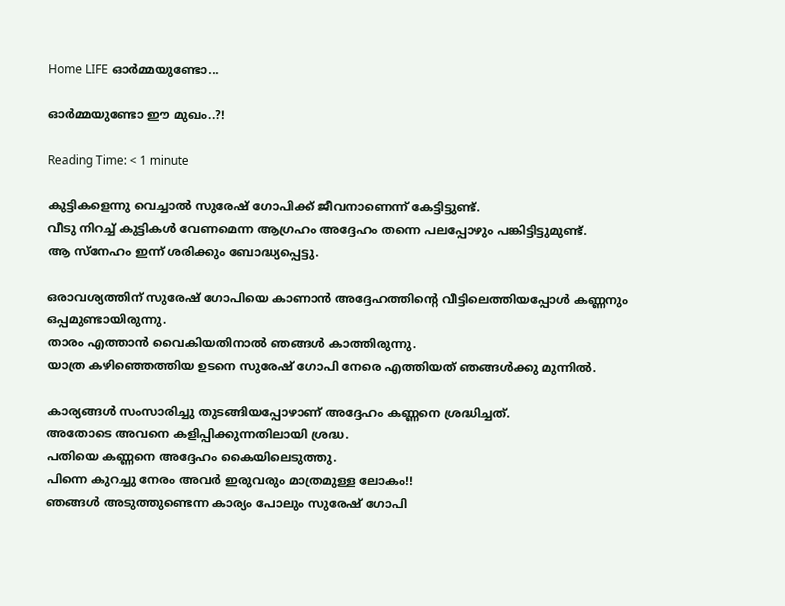Home LIFE ഓര്‍മ്മയുണ്ടോ...

ഓര്‍മ്മയുണ്ടോ ഈ മുഖം..?!

Reading Time: < 1 minute

കുട്ടികളെന്നു വെച്ചാല്‍ സുരേഷ് ഗോപിക്ക് ജീവനാണെന്ന് കേട്ടിട്ടുണ്ട്.
വീടു നിറച്ച് കുട്ടികള്‍ വേണമെന്ന ആഗ്രഹം അദ്ദേഹം തന്നെ പലപ്പോഴും പങ്കിട്ടിട്ടുമുണ്ട്.
ആ സ്‌നേഹം ഇന്ന് ശരിക്കും ബോദ്ധ്യപ്പെട്ടു.

ഒരാവശ്യത്തിന് സുരേഷ് ഗോപിയെ കാണാന്‍ അദ്ദേഹത്തിന്റെ വീട്ടിലെത്തിയപ്പോള്‍ കണ്ണനും ഒപ്പമുണ്ടായിരുന്നു.
താരം എത്താന്‍ വൈകിയതിനാല്‍ ഞങ്ങള്‍ കാത്തിരുന്നു.
യാത്ര കഴിഞ്ഞെത്തിയ ഉടനെ സുരേഷ് ഗോപി നേരെ എത്തിയത് ഞങ്ങള്‍ക്കു മുന്നില്‍.

കാര്യങ്ങള്‍ സംസാരിച്ചു തുടങ്ങിയപ്പോഴാണ് അദ്ദേഹം കണ്ണനെ ശ്രദ്ധിച്ചത്.
അതോടെ അവനെ കളിപ്പിക്കുന്നതിലായി ശ്രദ്ധ.
പതിയെ കണ്ണനെ അദ്ദേഹം കൈയിലെടുത്തു.
പിന്നെ കുറച്ചു നേരം അവര്‍ ഇരുവരും മാത്രമുള്ള ലോകം!!
ഞങ്ങള്‍ അടുത്തുണ്ടെന്ന കാര്യം പോലും സുരേഷ് ഗോപി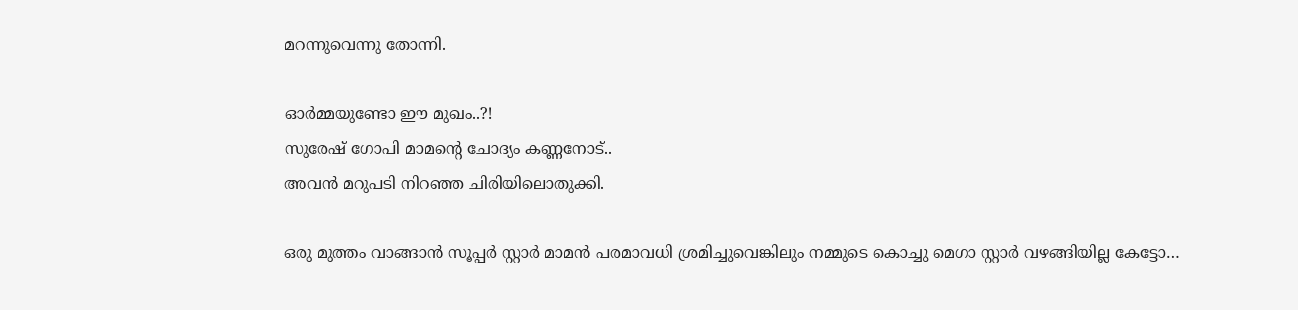മറന്നുവെന്നു തോന്നി.

ഓര്‍മ്മയുണ്ടോ ഈ മുഖം..?!
സുരേഷ് ഗോപി മാമന്റെ ചോദ്യം കണ്ണനോട്..
അവന്‍ മറുപടി നിറഞ്ഞ ചിരിയിലൊതുക്കി.

ഒരു മുത്തം വാങ്ങാന്‍ സൂപ്പര്‍ സ്റ്റാര്‍ മാമന്‍ പരമാവധി ശ്രമിച്ചുവെങ്കിലും നമ്മുടെ കൊച്ചു മെഗാ സ്റ്റാര്‍ വഴങ്ങിയില്ല കേട്ടോ…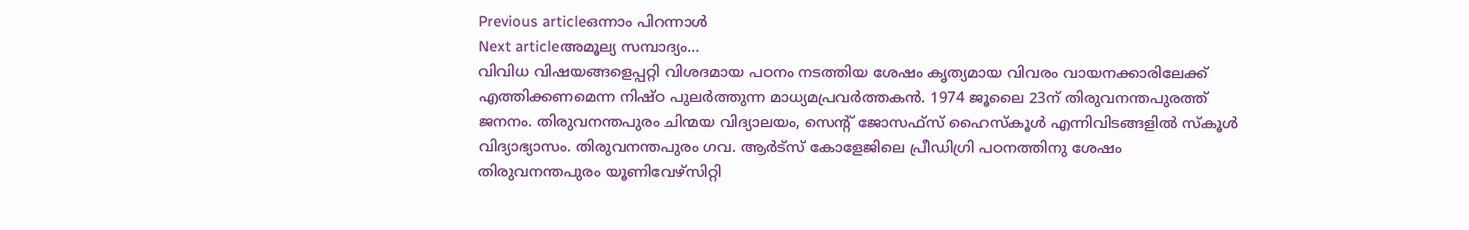Previous articleഒന്നാം പിറന്നാള്‍
Next articleഅമൂല്യ സമ്പാദ്യം…
വിവിധ വിഷയങ്ങളെപ്പറ്റി വിശദമായ പഠനം നടത്തിയ ശേഷം കൃത്യമായ വിവരം വായനക്കാരിലേക്ക് എത്തിക്കണമെന്ന നിഷ്ഠ പുലര്‍ത്തുന്ന മാധ്യമപ്രവര്‍ത്തകന്‍. 1974 ജൂലൈ 23ന് തിരുവനന്തപുരത്ത് ജനനം. തിരുവനന്തപുരം ചിന്മയ വിദ്യാലയം, സെൻ്റ് ജോസഫ്‌സ് ഹൈസ്‌കൂള്‍ എന്നിവിടങ്ങളില്‍ സ്‌കൂള്‍ വിദ്യാഭ്യാസം. തിരുവനന്തപുരം ഗവ. ആര്‍ട്‌സ് കോളേജിലെ പ്രീഡിഗ്രി പഠനത്തിനു ശേഷം തിരുവനന്തപുരം യൂണിവേഴ്‌സിറ്റി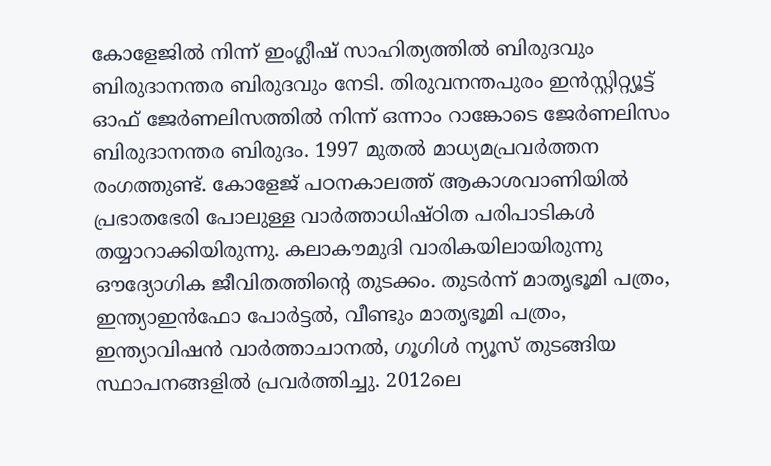കോളേജില്‍ നിന്ന് ഇംഗ്ലീഷ് സാഹിത്യത്തില്‍ ബിരുദവും ബിരുദാനന്തര ബിരുദവും നേടി. തിരുവനന്തപുരം ഇന്‍സ്റ്റിറ്റ്യൂട്ട് ഓഫ് ജേര്‍ണലിസത്തില്‍ നിന്ന് ഒന്നാം റാങ്കോടെ ജേര്‍ണലിസം ബിരുദാനന്തര ബിരുദം. 1997 മുതല്‍ മാധ്യമപ്രവര്‍ത്തന രംഗത്തുണ്ട്. കോളേജ് പഠനകാലത്ത് ആകാശവാണിയില്‍ പ്രഭാതഭേരി പോലുള്ള വാര്‍ത്താധിഷ്ഠിത പരിപാടികള്‍ തയ്യാറാക്കിയിരുന്നു. കലാകൗമുദി വാരികയിലായിരുന്നു ഔദ്യോഗിക ജീവിതത്തിൻ്റെ തുടക്കം. തുടര്‍ന്ന് മാതൃഭൂമി പത്രം, ഇന്ത്യാഇന്‍ഫോ പോർട്ടൽ, വീണ്ടും മാതൃഭൂമി പത്രം, ഇന്ത്യാവിഷന്‍ വാർത്താചാനൽ, ഗൂഗിൾ ന്യൂസ് തുടങ്ങിയ സ്ഥാപനങ്ങളില്‍ പ്രവര്‍ത്തിച്ചു. 2012ലെ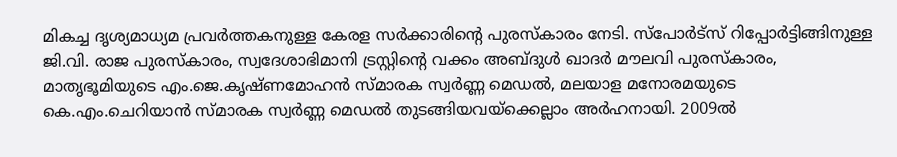മികച്ച ദൃശ്യമാധ്യമ പ്രവര്‍ത്തകനുള്ള കേരള സർക്കാരിൻ്റെ പുരസ്‌കാരം നേടി. സ്പോർട്സ് റിപ്പോർട്ടിങ്ങിനുള്ള ജി.വി. രാജ പുരസ്‌കാരം, സ്വദേശാഭിമാനി ട്രസ്റ്റിൻ്റെ വക്കം അബ്ദുള്‍ ഖാദര്‍ മൗലവി പുരസ്‌കാരം, മാതൃഭൂമിയുടെ എം.ജെ.കൃഷ്ണമോഹന്‍ സ്മാരക സ്വര്‍ണ്ണ മെഡല്‍, മലയാള മനോരമയുടെ കെ.എം.ചെറിയാന്‍ സ്മാരക സ്വര്‍ണ്ണ മെഡല്‍ തുടങ്ങിയവയ്‌ക്കെല്ലാം അര്‍ഹനായി. 2009ല്‍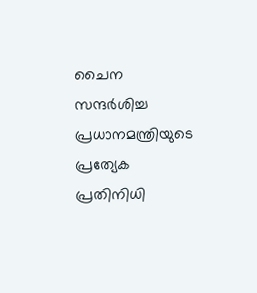ചൈന സന്ദര്‍ശിച്ച പ്രധാനമന്ത്രിയുടെ പ്രത്യേക പ്രതിനിധി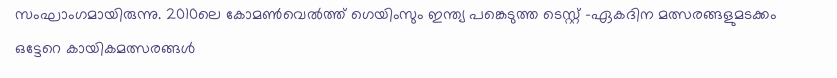സംഘാംഗമായിരുന്നു. 2010ലെ കോമണ്‍വെല്‍ത്ത് ഗെയിംസും ഇന്ത്യ പങ്കെടുത്ത ടെസ്റ്റ് -ഏകദിന മത്സരങ്ങളുമടക്കം ഒട്ടേറെ കായികമത്സരങ്ങള്‍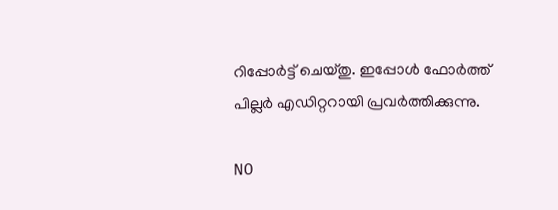റിപ്പോര്‍ട്ട് ചെയ്തു. ഇപ്പോള്‍ ഫോ‍ർത്ത് പില്ല‍ർ എഡിറ്ററായി പ്രവ‍ർത്തിക്കുന്നു.

NO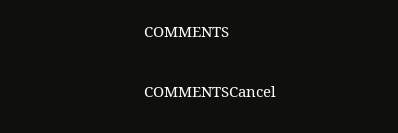COMMENTS

COMMENTSCancel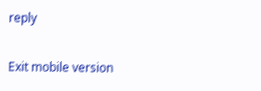reply

Exit mobile version